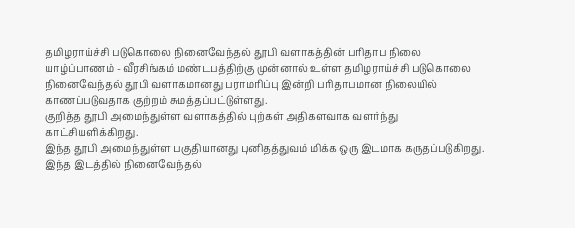தமிழராய்ச்சி படுகொலை நினைவேந்தல் தூபி வளாகத்தின் பரிதாப நிலை
யாழ்ப்பாணம் - வீரசிங்கம் மண்டபத்திற்கு முன்னால் உள்ள தமிழராய்ச்சி படுகொலை நினைவேந்தல் தூபி வளாகமானது பராமரிப்பு இன்றி பரிதாபமான நிலையில் காணப்படுவதாக குற்றம் சுமத்தப்பட்டுள்ளது.
குறித்த தூபி அமைந்துள்ள வளாகத்தில் புற்கள் அதிகளவாக வளர்ந்து காட்சியளிக்கிறது.
இந்த தூபி அமைந்துள்ள பகுதியானது புனிதத்துவம் மிக்க ஒரு இடமாக கருதப்படுகிறது. இந்த இடத்தில் நினைவேந்தல்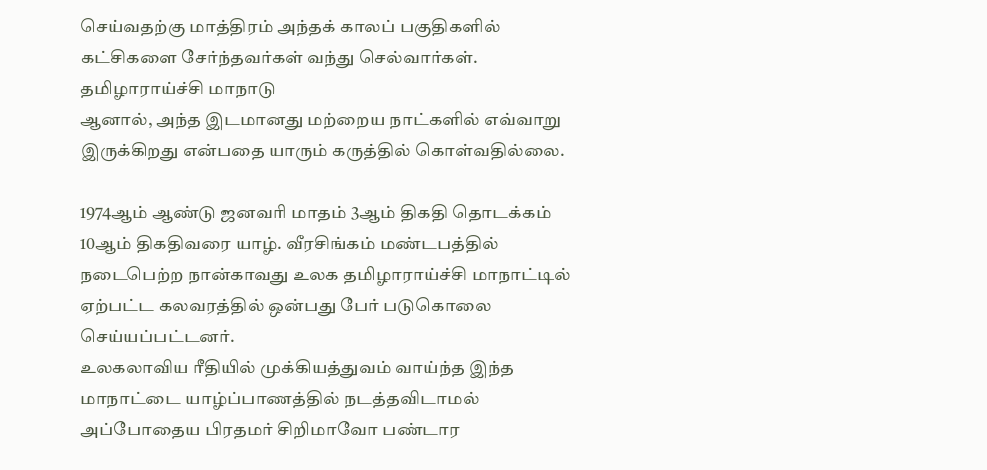செய்வதற்கு மாத்திரம் அந்தக் காலப் பகுதிகளில் கட்சிகளை சேர்ந்தவர்கள் வந்து செல்வார்கள்.
தமிழாராய்ச்சி மாநாடு
ஆனால், அந்த இடமானது மற்றைய நாட்களில் எவ்வாறு இருக்கிறது என்பதை யாரும் கருத்தில் கொள்வதில்லை.

1974ஆம் ஆண்டு ஜனவரி மாதம் 3ஆம் திகதி தொடக்கம் 10ஆம் திகதிவரை யாழ். வீரசிங்கம் மண்டபத்தில் நடைபெற்ற நான்காவது உலக தமிழாராய்ச்சி மாநாட்டில் ஏற்பட்ட கலவரத்தில் ஒன்பது பேர் படுகொலை செய்யப்பட்டனர்.
உலகலாவிய ரீதியில் முக்கியத்துவம் வாய்ந்த இந்த மாநாட்டை யாழ்ப்பாணத்தில் நடத்தவிடாமல் அப்போதைய பிரதமர் சிறிமாவோ பண்டார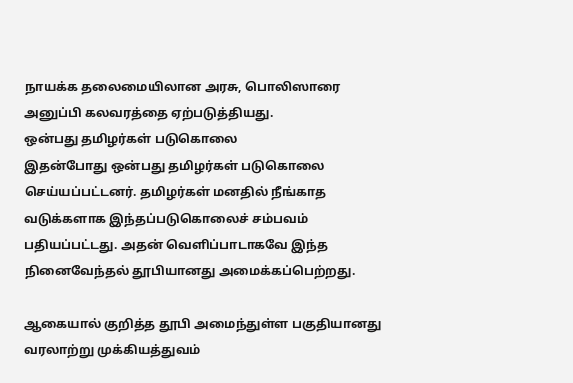நாயக்க தலைமையிலான அரசு, பொலிஸாரை அனுப்பி கலவரத்தை ஏற்படுத்தியது.
ஒன்பது தமிழர்கள் படுகொலை
இதன்போது ஒன்பது தமிழர்கள் படுகொலை செய்யப்பட்டனர். தமிழர்கள் மனதில் நீங்காத வடுக்களாக இந்தப்படுகொலைச் சம்பவம் பதியப்பட்டது. அதன் வெளிப்பாடாகவே இந்த நினைவேந்தல் தூபியானது அமைக்கப்பெற்றது.

ஆகையால் குறித்த தூபி அமைந்துள்ள பகுதியானது வரலாற்று முக்கியத்துவம்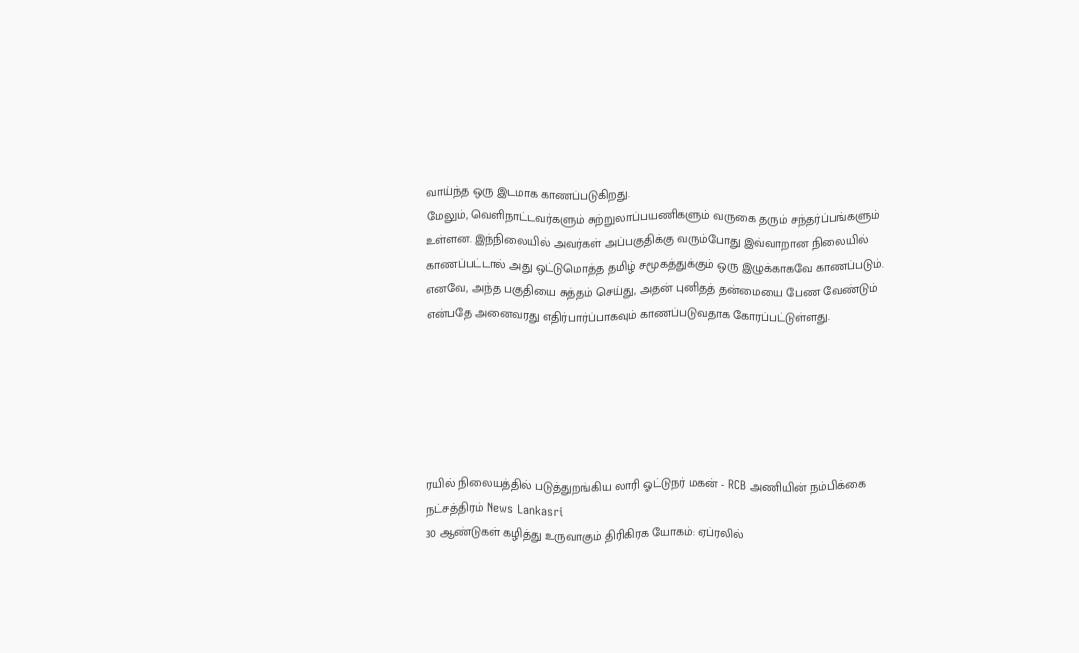வாய்ந்த ஒரு இடமாக காணப்படுகிறது.
மேலும், வெளிநாட்டவர்களும் சுற்றுலாப்பயணிகளும் வருகை தரும் சந்தர்ப்பங்களும் உள்ளன. இந்நிலையில் அவர்கள் அப்பகுதிக்கு வரும்போது இவ்வாறான நிலையில் காணப்பட்டால் அது ஒட்டுமொத்த தமிழ் சமூகத்துக்கும் ஒரு இழுக்காகவே காணப்படும்.
எனவே, அந்த பகுதியை சுத்தம் செய்து, அதன் புனிதத் தன்மையை பேண வேண்டும் என்பதே அனைவரது எதிர்பார்ப்பாகவும் காணப்படுவதாக கோரப்பட்டுள்ளது.






ரயில் நிலையத்தில் படுத்துறங்கிய லாரி ஓட்டுநர் மகன் - RCB அணியின் நம்பிக்கை நட்சத்திரம் News Lankasri
30 ஆண்டுகள் கழித்து உருவாகும் திரிகிரக யோகம்: ஏப்ரலில்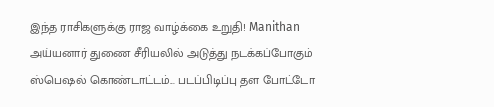இந்த ராசிகளுக்கு ராஜ வாழ்க்கை உறுதி! Manithan
அய்யனார் துணை சீரியலில் அடுத்து நடக்கப்போகும் ஸ்பெஷல் கொண்டாட்டம்... படப்பிடிப்பு தள போட்டோ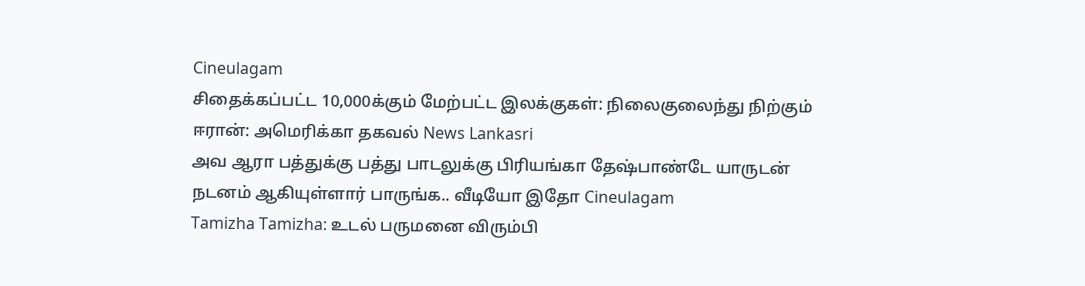Cineulagam
சிதைக்கப்பட்ட 10,000க்கும் மேற்பட்ட இலக்குகள்: நிலைகுலைந்து நிற்கும் ஈரான்: அமெரிக்கா தகவல் News Lankasri
அவ ஆரா பத்துக்கு பத்து பாடலுக்கு பிரியங்கா தேஷ்பாண்டே யாருடன் நடனம் ஆகியுள்ளார் பாருங்க.. வீடியோ இதோ Cineulagam
Tamizha Tamizha: உடல் பருமனை விரும்பி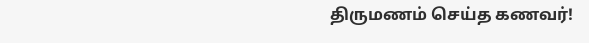திருமணம் செய்த கணவர்!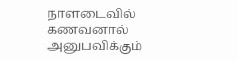நாளடைவில் கணவனால் அனுபவிக்கும்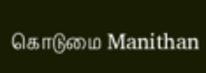கொடுமை Manithan